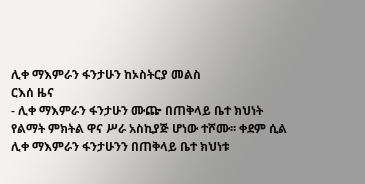ሊቀ ማእምራን ፋንታሁን ከኦስትርያ መልስ
ርእሰ ዜና
- ሊቀ ማእምራን ፋንታሁን ሙጬ በጠቅላይ ቤተ ክህነት የልማት ምክትል ዋና ሥራ አስኪያጅ ሆነው ተሾሙ፡፡ ቀደም ሲል ሊቀ ማእምራን ፋንታሁንን በጠቅላይ ቤተ ክህነቱ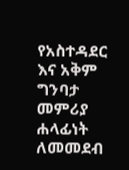የአስተዳደር እና አቅም ግንባታ መምሪያ ሐላፊነት ለመመደብ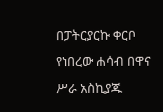በፓትርያርኩ ቀርቦ የነበረው ሐሳብ በዋና ሥራ አስኪያጁ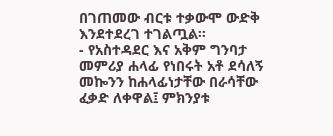በገጠመው ብርቱ ተቃውሞ ውድቅ እንደተደረገ ተገልጧል፡፡
- የአስተዳደር እና አቅም ግንባታ መምሪያ ሐላፊ የነበሩት አቶ ደሳለኝ መኰንን ከሐላፊነታቸው በራሳቸው ፈቃድ ለቀዋል፤ ምክንያቱ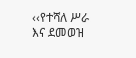‹‹የተሻለ ሥራ እና ደመወዝ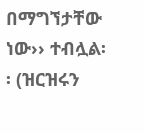በማግኘታቸው ነው›› ተብሏል፡፡ (ዝርዝሩን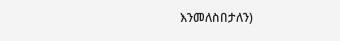እንመለስበታለን)